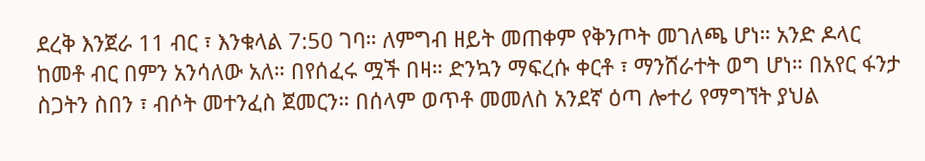ደረቅ እንጀራ 11 ብር ፣ እንቁላል 7:50 ገባ። ለምግብ ዘይት መጠቀም የቅንጦት መገለጫ ሆነ። አንድ ዶላር ከመቶ ብር በምን አንሳለው አለ። በየሰፈሩ ሟች በዛ። ድንኳን ማፍረሱ ቀርቶ ፣ ማንሸራተት ወግ ሆነ። በአየር ፋንታ ስጋትን ስበን ፣ ብሶት መተንፈስ ጀመርን። በሰላም ወጥቶ መመለስ አንደኛ ዕጣ ሎተሪ የማግኘት ያህል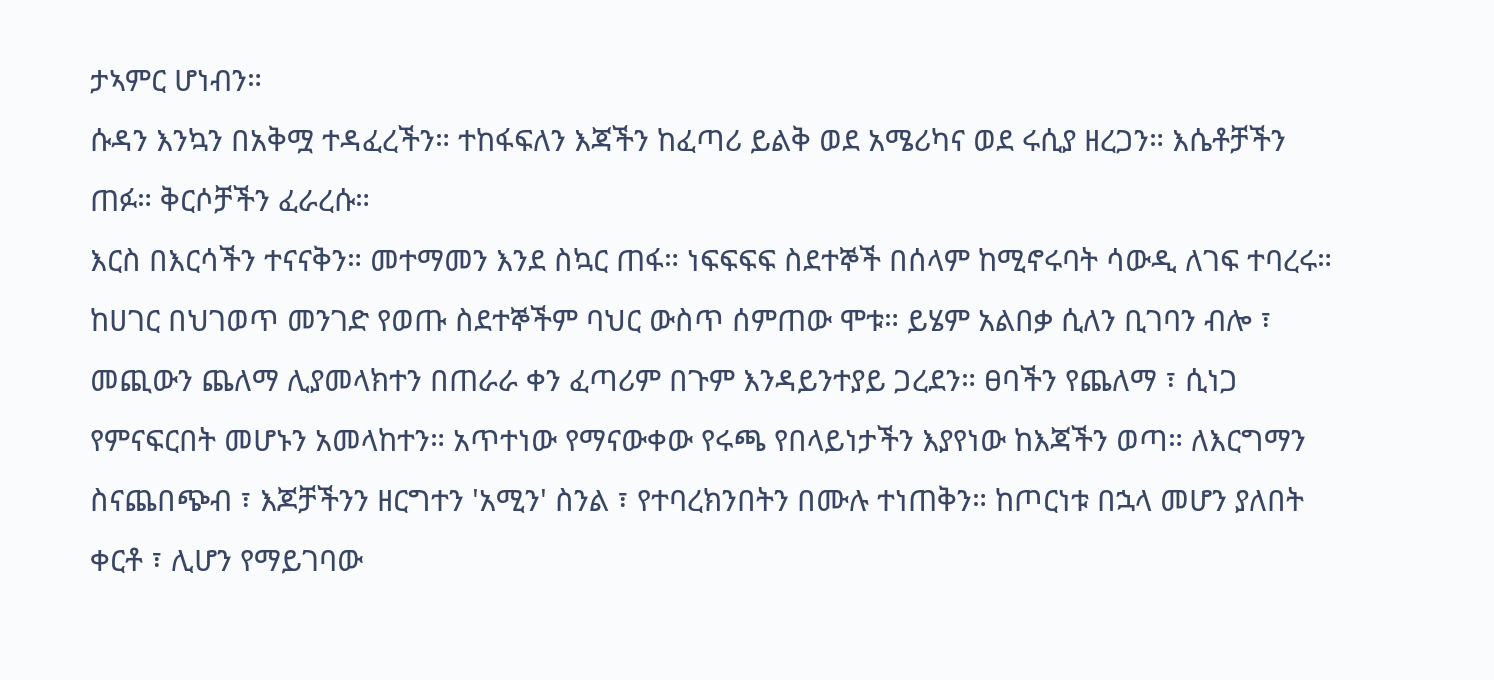ታኣምር ሆነብን።
ሱዳን እንኳን በአቅሟ ተዳፈረችን። ተከፋፍለን እጃችን ከፈጣሪ ይልቅ ወደ አሜሪካና ወደ ሩሲያ ዘረጋን። እሴቶቻችን ጠፉ። ቅርሶቻችን ፈራረሱ።
እርስ በእርሳችን ተናናቅን። መተማመን እንደ ስኳር ጠፋ። ነፍፍፍፍ ስደተኞች በሰላም ከሚኖሩባት ሳውዲ ለገፍ ተባረሩ። ከሀገር በህገወጥ መንገድ የወጡ ስደተኞችም ባህር ውስጥ ሰምጠው ሞቱ። ይሄም አልበቃ ሲለን ቢገባን ብሎ ፣ መጪውን ጨለማ ሊያመላክተን በጠራራ ቀን ፈጣሪም በጉም እንዳይንተያይ ጋረደን። ፀባችን የጨለማ ፣ ሲነጋ የምናፍርበት መሆኑን አመላከተን። አጥተነው የማናውቀው የሩጫ የበላይነታችን እያየነው ከእጃችን ወጣ። ለእርግማን ስናጨበጭብ ፣ እጆቻችንን ዘርግተን 'አሚን' ስንል ፣ የተባረክንበትን በሙሉ ተነጠቅን። ከጦርነቱ በኋላ መሆን ያለበት ቀርቶ ፣ ሊሆን የማይገባው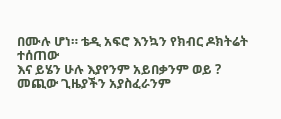በሙሉ ሆነ። ቴዲ አፍሮ እንኳን የክብር ዶክትሬት ተሰጠው
እና ይሄን ሁሉ እያየንም አይበቃንም ወይ ?
መጪው ጊዜያችን አያስፈራንም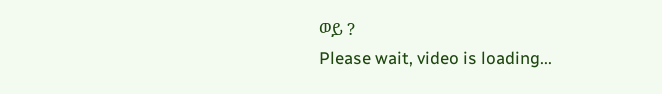ወይ ?
Please wait, video is loading...